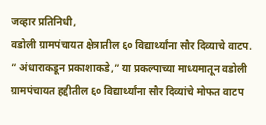जव्हार प्रतिनिधी,
वडोली ग्रामपंचायत क्षेत्रातील ६० विद्यार्थ्यांना सौर दिव्याचे वाटप.
” अंधाराकडून प्रकाशाकडे,” या प्रकल्पाच्या माध्यमातून वडोली ग्रामपंचायत हद्दीतील ६० विद्यार्थ्यांना सौर दिव्यांचे मोफत वाटप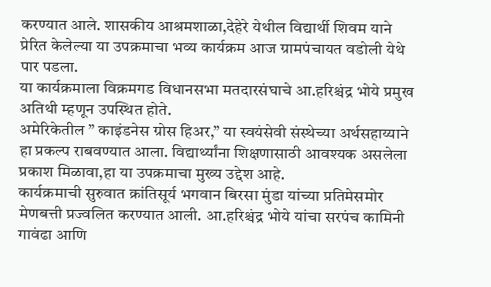करण्यात आले. शासकीय आश्रमशाळा,देहेरे येथील विद्यार्थी शिवम याने प्रेरित केलेल्या या उपक्रमाचा भव्य कार्यक्रम आज ग्रामपंचायत वडोली येथे पार पडला.
या कार्यक्रमाला विक्रमगड विधानसभा मतदारसंघाचे आ.हरिश्चंद्र भोये प्रमुख अतिथी म्हणून उपस्थित होते.
अमेरिकेतील ” काइंडनेस ग्रोस हिअर,” या स्वयंसेवी संस्थेच्या अर्थसहाय्याने हा प्रकल्प राबवण्यात आला. विद्यार्थ्यांना शिक्षणासाठी आवश्यक असलेला प्रकाश मिळावा,हा या उपक्रमाचा मुख्य उद्देश आहे.
कार्यक्रमाची सुरुवात क्रांतिसूर्य भगवान बिरसा मुंडा यांच्या प्रतिमेसमोर मेणबत्ती प्रज्वलित करण्यात आली. आ.हरिश्चंद्र भोये यांचा सरपंच कामिनी गावंढा आणि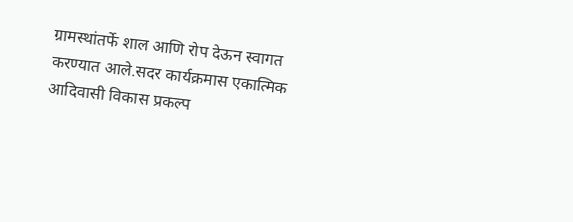ग्रामस्थांतर्फे शाल आणि रोप देऊन स्वागत करण्यात आले.सदर कार्यक्रमास एकात्मिक आदिवासी विकास प्रकल्प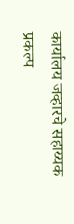कार्यालय जव्हारचे सहाय्यक प्रकल्प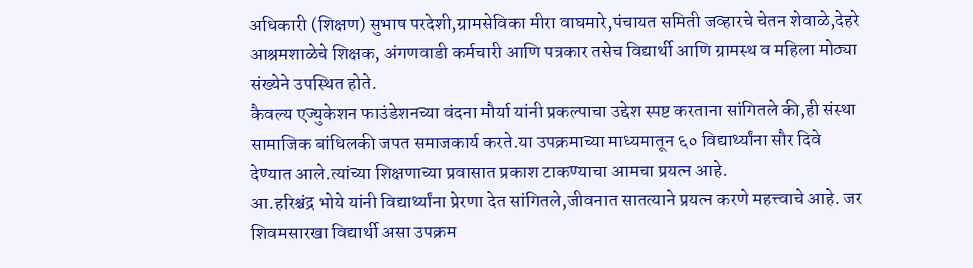अधिकारी (शिक्षण) सुभाष परदेशी,ग्रामसेविका मीरा वाघमारे,पंचायत समिती जव्हारचे चेतन शेवाळे,देहरे आश्रमशाळेचे शिक्षक, अंगणवाडी कर्मचारी आणि पत्रकार तसेच विद्यार्थी आणि ग्रामस्थ व महिला मोठ्या संख्येने उपस्थित होते.
कैवल्य एज्युकेशन फाउंडेशनच्या वंदना मौर्या यांनी प्रकल्पाचा उद्देश स्पष्ट करताना सांगितले की,ही संस्था सामाजिक बांधिलकी जपत समाजकार्य करते.या उपक्रमाच्या माध्यमातून ६० विद्यार्थ्यांना सौर दिवे देण्यात आले.त्यांच्या शिक्षणाच्या प्रवासात प्रकाश टाकण्याचा आमचा प्रयत्न आहे.
आ.हरिश्चंद्र भोये यांनी विद्यार्थ्यांना प्रेरणा देत सांगितले,जीवनात सातत्याने प्रयत्न करणे महत्त्वाचे आहे. जर शिवमसारखा विद्यार्थी असा उपक्रम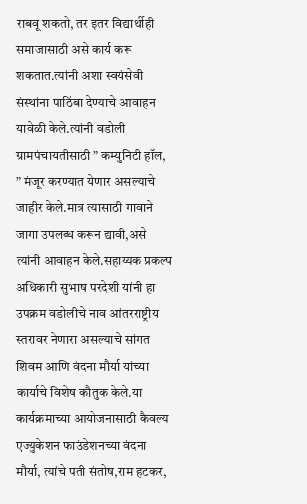राबवू शकतो, तर इतर विद्यार्थीही समाजासाठी असे कार्य करू शकतात.त्यांनी अशा स्वयंसेवी संस्थांना पाठिंबा देण्याचे आवाहन यावेळी केले.त्यांनी वडोली ग्रामपंचायतीसाठी ” कम्युनिटी हॉल, ” मंजूर करण्यात येणार असल्याचे जाहीर केले.मात्र त्यासाठी गावाने जागा उपलब्ध करून द्यावी,असे त्यांनी आवाहन केले.सहाय्यक प्रकल्प अधिकारी सुभाष परदेशी यांनी हा उपक्रम वडोलीचे नाव आंतरराष्ट्रीय स्तरावर नेणारा असल्याचे सांगत शिवम आणि वंदना मौर्या यांच्या कार्याचे विशेष कौतुक केले.या कार्यक्रमाच्या आयोजनासाठी कैवल्य एज्युकेशन फाउंडेशनच्या वंदना मौर्या, त्यांचे पती संतोष,राम हटकर,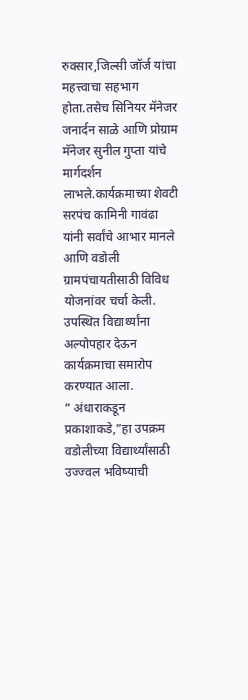रुक्सार,जिल्सी जॉर्ज यांचा महत्त्वाचा सहभाग होता.तसेच सिनियर मॅनेजर जनार्दन साळे आणि प्रोग्राम मॅनेजर सुनील गुप्ता यांचे मार्गदर्शन लाभले.कार्यक्रमाच्या शेवटी सरपंच कामिनी गावंढा यांनी सर्वांचे आभार मानले आणि वडोली ग्रामपंचायतीसाठी विविध योजनांवर चर्चा केली. उपस्थित विद्यार्थ्यांना अल्पोपहार देऊन कार्यक्रमाचा समारोप करण्यात आला.
” अंधाराकडून प्रकाशाकडे,”हा उपक्रम वडोलीच्या विद्यार्थ्यांसाठी उज्ज्वल भविष्याची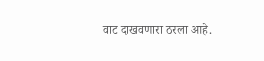वाट दाखवणारा ठरला आहे.